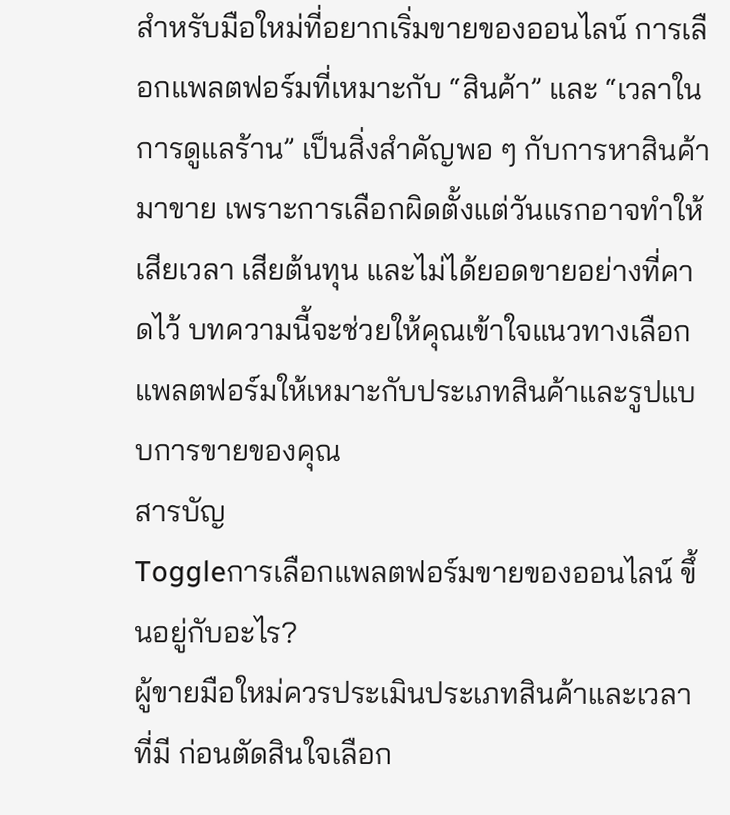สำหรับมือใหม่ที่อยากเริ่มขายของออนไลน์ การเลือกแพลตฟอร์มที่เหมาะกับ “สินค้า” และ “เวลาในการดูแลร้าน” เป็นสิ่งสำคัญพอ ๆ กับการหาสินค้ามาขาย เพราะการเลือกผิดตั้งแต่วันแรกอาจทำให้เสียเวลา เสียต้นทุน และไม่ได้ยอดขายอย่างที่คาดไว้ บทความนี้จะช่วยให้คุณเข้าใจแนวทางเลือกแพลตฟอร์มให้เหมาะกับประเภทสินค้าและรูปแบบการขายของคุณ
สารบัญ
Toggleการเลือกแพลตฟอร์มขายของออนไลน์ ขึ้นอยู่กับอะไร?
ผู้ขายมือใหม่ควรประเมินประเภทสินค้าและเวลาที่มี ก่อนตัดสินใจเลือก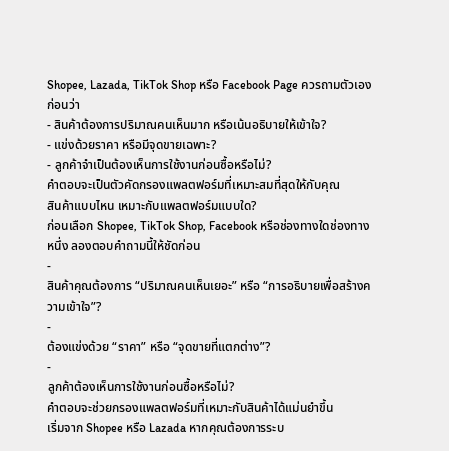Shopee, Lazada, TikTok Shop หรือ Facebook Page ควรถามตัวเองก่อนว่า
- สินค้าต้องการปริมาณคนเห็นมาก หรือเน้นอธิบายให้เข้าใจ?
- แข่งด้วยราคา หรือมีจุดขายเฉพาะ?
- ลูกค้าจำเป็นต้องเห็นการใช้งานก่อนซื้อหรือไม่?
คำตอบจะเป็นตัวคัดกรองแพลตฟอร์มที่เหมาะสมที่สุดให้กับคุณ
สินค้าแบบไหน เหมาะกับแพลตฟอร์มแบบใด?
ก่อนเลือก Shopee, TikTok Shop, Facebook หรือช่องทางใดช่องทางหนึ่ง ลองตอบคำถามนี้ให้ชัดก่อน
-
สินค้าคุณต้องการ “ปริมาณคนเห็นเยอะ” หรือ “การอธิบายเพื่อสร้างความเข้าใจ”?
-
ต้องแข่งด้วย “ราคา” หรือ “จุดขายที่แตกต่าง”?
-
ลูกค้าต้องเห็นการใช้งานก่อนซื้อหรือไม่?
คำตอบจะช่วยกรองแพลตฟอร์มที่เหมาะกับสินค้าได้แม่นยำขึ้น
เริ่มจาก Shopee หรือ Lazada หากคุณต้องการระบ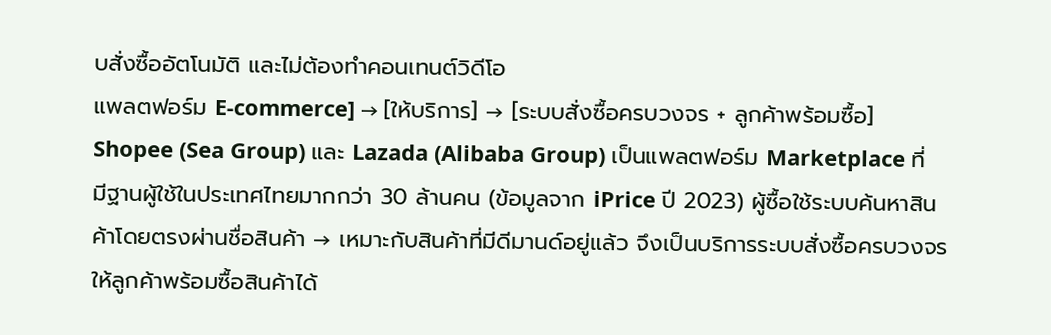บสั่งซื้ออัตโนมัติ และไม่ต้องทำคอนเทนต์วิดีโอ
แพลตฟอร์ม E-commerce] → [ให้บริการ] → [ระบบสั่งซื้อครบวงจร + ลูกค้าพร้อมซื้อ]
Shopee (Sea Group) และ Lazada (Alibaba Group) เป็นแพลตฟอร์ม Marketplace ที่มีฐานผู้ใช้ในประเทศไทยมากกว่า 30 ล้านคน (ข้อมูลจาก iPrice ปี 2023) ผู้ซื้อใช้ระบบค้นหาสินค้าโดยตรงผ่านชื่อสินค้า → เหมาะกับสินค้าที่มีดีมานด์อยู่แล้ว จึงเป็นบริการระบบสั่งซื้อครบวงจรให้ลูกค้าพร้อมซื้อสินค้าได้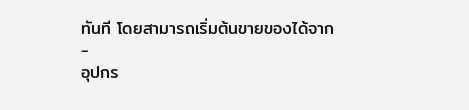ทันที โดยสามารถเริ่มต้นขายของได้จาก
-
อุปกร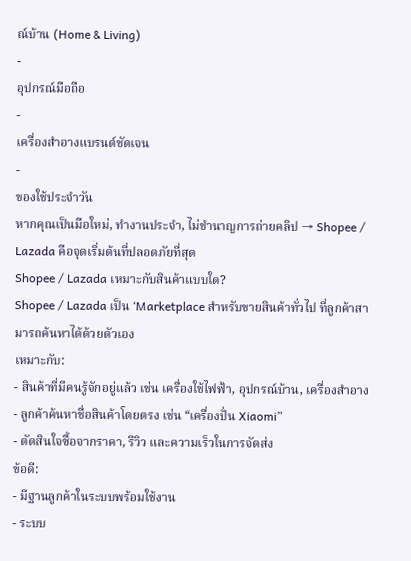ณ์บ้าน (Home & Living)
-
อุปกรณ์มือถือ
-
เครื่องสำอางแบรนด์ชัดเจน
-
ของใช้ประจำวัน
หากคุณเป็นมือใหม่, ทำงานประจำ, ไม่ชำนาญการถ่ายคลิป → Shopee / Lazada คือจุดเริ่มต้นที่ปลอดภัยที่สุด
Shopee / Lazada เหมาะกับสินค้าแบบใด?
Shopee / Lazada เป็น ‘Marketplace สำหรับขายสินค้าทั่วไป ที่ลูกค้าสามารถค้นหาได้ด้วยตัวเอง
เหมาะกับ:
- สินค้าที่มีคนรู้จักอยู่แล้ว เช่น เครื่องใช้ไฟฟ้า, อุปกรณ์บ้าน, เครื่องสำอาง
- ลูกค้าค้นหาชื่อสินค้าโดยตรง เช่น “เครื่องปั่น Xiaomi”
- ตัดสินใจซื้อจากราคา, รีวิว และความเร็วในการจัดส่ง
ข้อดี:
- มีฐานลูกค้าในระบบพร้อมใช้งาน
- ระบบ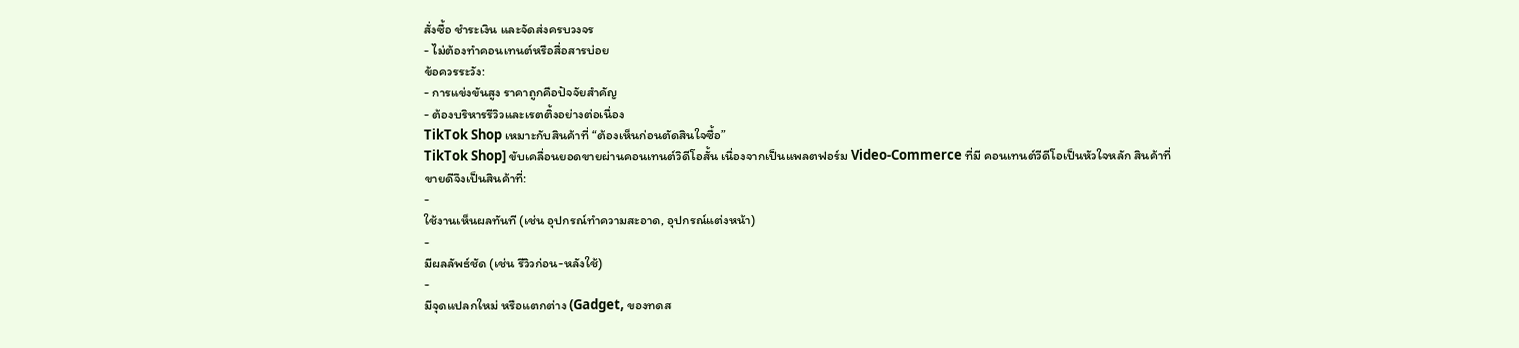สั่งซื้อ ชำระเงิน และจัดส่งครบวงจร
- ไม่ต้องทำคอนเทนต์หรือสื่อสารบ่อย
ข้อควรระวัง:
- การแข่งขันสูง ราคาถูกคือปัจจัยสำคัญ
- ต้องบริหารรีวิวและเรตติ้งอย่างต่อเนื่อง
TikTok Shop เหมาะกับสินค้าที่ “ต้องเห็นก่อนตัดสินใจซื้อ”
TikTok Shop] ขับเคลื่อนยอดขายผ่านคอนเทนต์วิดีโอสั้น เนื่องจากเป็นแพลตฟอร์ม Video-Commerce ที่มี คอนเทนต์วีดีโอเป็นหัวใจหลัก สินค้าที่ขายดีจึงเป็นสินค้าที่:
-
ใช้งานเห็นผลทันที (เช่น อุปกรณ์ทำความสะอาด, อุปกรณ์แต่งหน้า)
-
มีผลลัพธ์ชัด (เช่น รีวิวก่อน-หลังใช้)
-
มีจุดแปลกใหม่ หรือแตกต่าง (Gadget, ของทดส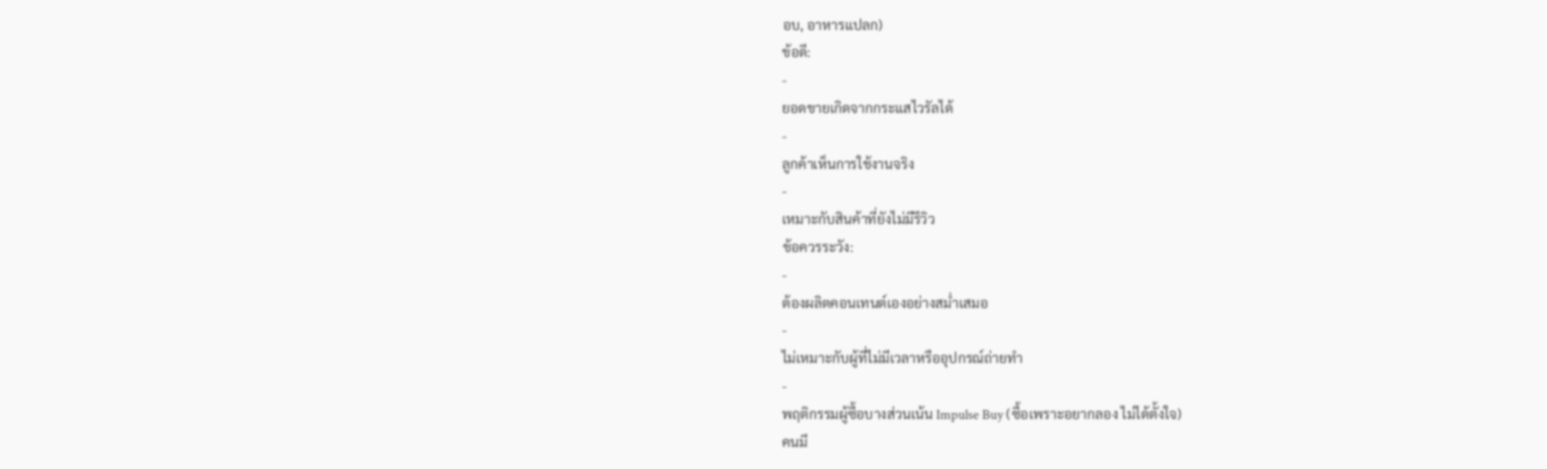อบ, อาหารแปลก)
ข้อดี:
-
ยอดขายเกิดจากกระแสไวรัลได้
-
ลูกค้าเห็นการใช้งานจริง
-
เหมาะกับสินค้าที่ยังไม่มีรีวิว
ข้อควรระวัง:
-
ต้องผลิตคอนเทนต์เองอย่างสม่ำเสมอ
-
ไม่เหมาะกับผู้ที่ไม่มีเวลาหรืออุปกรณ์ถ่ายทำ
-
พฤติกรรมผู้ซื้อบางส่วนเน้น Impulse Buy (ซื้อเพราะอยากลอง ไม่ได้ตั้งใจ)
คนมี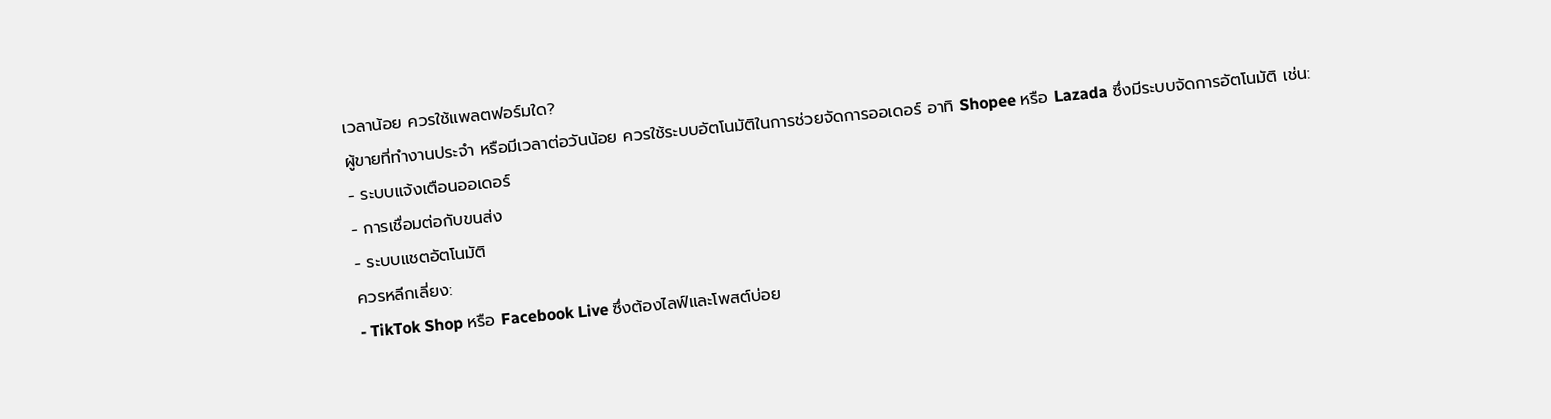เวลาน้อย ควรใช้แพลตฟอร์มใด?
ผู้ขายที่ทำงานประจำ หรือมีเวลาต่อวันน้อย ควรใช้ระบบอัตโนมัติในการช่วยจัดการออเดอร์ อาทิ Shopee หรือ Lazada ซึ่งมีระบบจัดการอัตโนมัติ เช่น:
- ระบบแจ้งเตือนออเดอร์
- การเชื่อมต่อกับขนส่ง
- ระบบแชตอัตโนมัติ
ควรหลีกเลี่ยง:
- TikTok Shop หรือ Facebook Live ซึ่งต้องไลฟ์และโพสต์บ่อย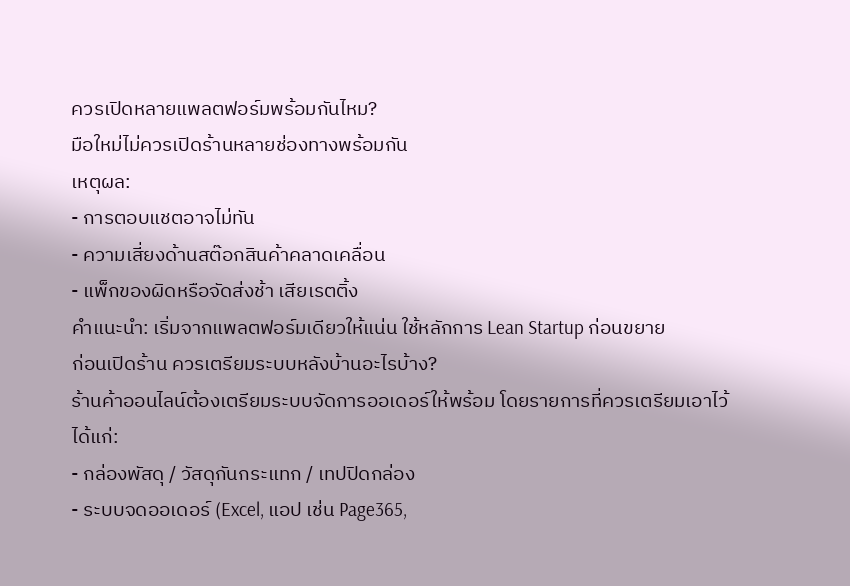ควรเปิดหลายแพลตฟอร์มพร้อมกันไหม?
มือใหม่ไม่ควรเปิดร้านหลายช่องทางพร้อมกัน
เหตุผล:
- การตอบแชตอาจไม่ทัน
- ความเสี่ยงด้านสต๊อกสินค้าคลาดเคลื่อน
- แพ็กของผิดหรือจัดส่งช้า เสียเรตติ้ง
คำแนะนำ: เริ่มจากแพลตฟอร์มเดียวให้แน่น ใช้หลักการ Lean Startup ก่อนขยาย
ก่อนเปิดร้าน ควรเตรียมระบบหลังบ้านอะไรบ้าง?
ร้านค้าออนไลน์ต้องเตรียมระบบจัดการออเดอร์ให้พร้อม โดยรายการที่ควรเตรียมเอาไว้ได้แก่:
- กล่องพัสดุ / วัสดุกันกระแทก / เทปปิดกล่อง
- ระบบจดออเดอร์ (Excel, แอป เช่น Page365,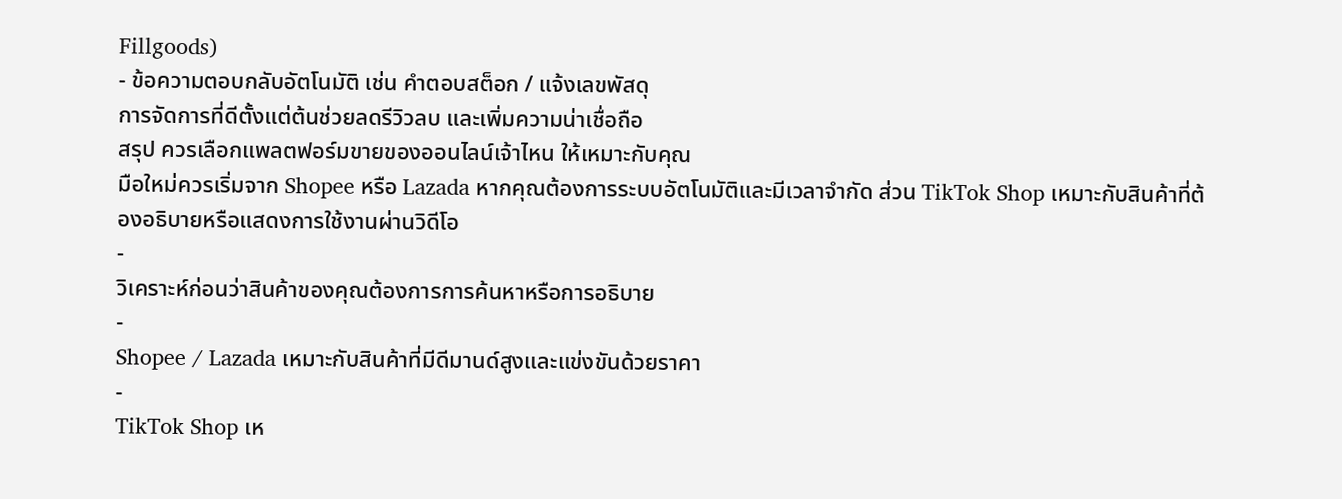Fillgoods)
- ข้อความตอบกลับอัตโนมัติ เช่น คำตอบสต็อก / แจ้งเลขพัสดุ
การจัดการที่ดีตั้งแต่ต้นช่วยลดรีวิวลบ และเพิ่มความน่าเชื่อถือ
สรุป ควรเลือกแพลตฟอร์มขายของออนไลน์เจ้าไหน ให้เหมาะกับคุณ
มือใหม่ควรเริ่มจาก Shopee หรือ Lazada หากคุณต้องการระบบอัตโนมัติและมีเวลาจำกัด ส่วน TikTok Shop เหมาะกับสินค้าที่ต้องอธิบายหรือแสดงการใช้งานผ่านวิดีโอ
-
วิเคราะห์ก่อนว่าสินค้าของคุณต้องการการค้นหาหรือการอธิบาย
-
Shopee / Lazada เหมาะกับสินค้าที่มีดีมานด์สูงและแข่งขันด้วยราคา
-
TikTok Shop เห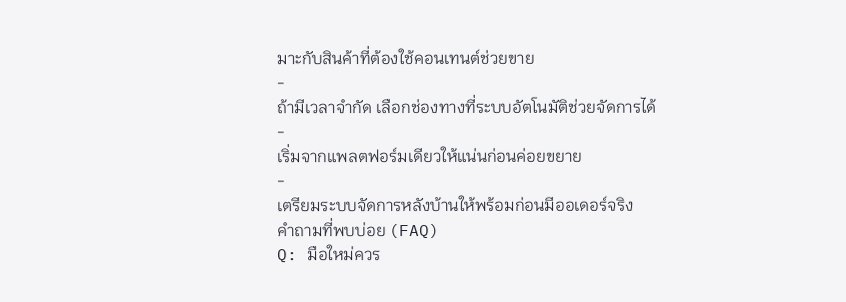มาะกับสินค้าที่ต้องใช้คอนเทนต์ช่วยขาย
-
ถ้ามีเวลาจำกัด เลือกช่องทางที่ระบบอัตโนมัติช่วยจัดการได้
-
เริ่มจากแพลตฟอร์มเดียวให้แน่นก่อนค่อยขยาย
-
เตรียมระบบจัดการหลังบ้านให้พร้อมก่อนมีออเดอร์จริง
คำถามที่พบบ่อย (FAQ)
Q: มือใหม่ควร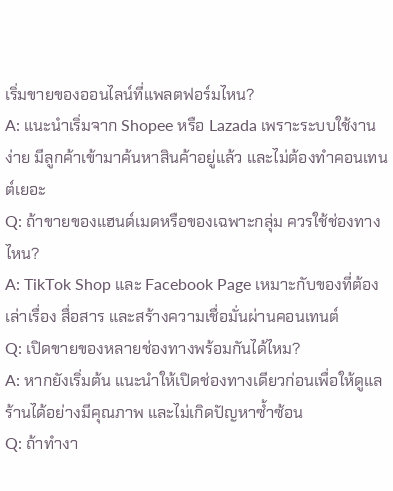เริ่มขายของออนไลน์ที่แพลตฟอร์มไหน?
A: แนะนำเริ่มจาก Shopee หรือ Lazada เพราะระบบใช้งานง่าย มีลูกค้าเข้ามาค้นหาสินค้าอยู่แล้ว และไม่ต้องทำคอนเทนต์เยอะ
Q: ถ้าขายของแฮนด์เมดหรือของเฉพาะกลุ่ม ควรใช้ช่องทางไหน?
A: TikTok Shop และ Facebook Page เหมาะกับของที่ต้องเล่าเรื่อง สื่อสาร และสร้างความเชื่อมั่นผ่านคอนเทนต์
Q: เปิดขายของหลายช่องทางพร้อมกันได้ไหม?
A: หากยังเริ่มต้น แนะนำให้เปิดช่องทางเดียวก่อนเพื่อให้ดูแลร้านได้อย่างมีคุณภาพ และไม่เกิดปัญหาซ้ำซ้อน
Q: ถ้าทำงา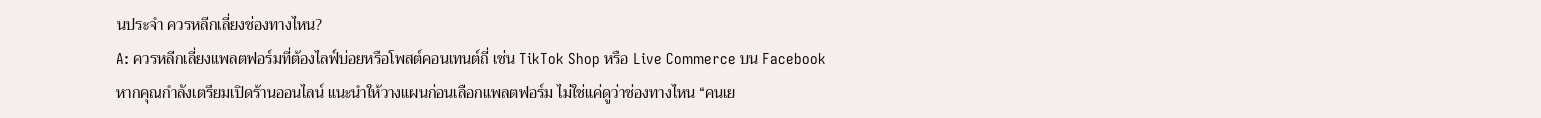นประจำ ควรหลีกเลี่ยงช่องทางไหน?
A: ควรหลีกเลี่ยงแพลตฟอร์มที่ต้องไลฟ์บ่อยหรือโพสต์คอนเทนต์ถี่ เช่น TikTok Shop หรือ Live Commerce บน Facebook
หากคุณกำลังเตรียมเปิดร้านออนไลน์ แนะนำให้วางแผนก่อนเลือกแพลตฟอร์ม ไม่ใช่แค่ดูว่าช่องทางไหน “คนเย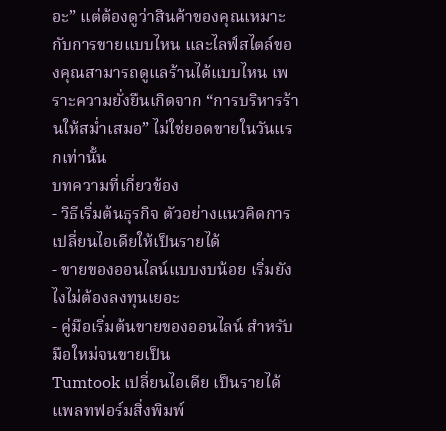อะ” แต่ต้องดูว่าสินค้าของคุณเหมาะกับการขายแบบไหน และไลฟ์สไตล์ของคุณสามารถดูแลร้านได้แบบไหน เพราะความยั่งยืนเกิดจาก “การบริหารร้านให้สม่ำเสมอ” ไม่ใช่ยอดขายในวันแรกเท่านั้น
บทความที่เกี่ยวข้อง
- วิธีเริ่มต้นธุรกิจ ตัวอย่างแนวคิดการเปลี่ยนไอเดียให้เป็นรายได้
- ขายของออนไลน์แบบงบน้อย เริ่มยังไงไม่ต้องลงทุนเยอะ
- คู่มือเริ่มต้นขายของออนไลน์ สำหรับมือใหม่จนขายเป็น
Tumtook เปลี่ยนไอเดีย เป็นรายได้ แพลทฟอร์มสิ่งพิมพ์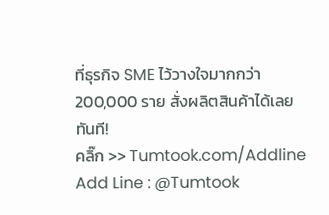ที่ธุรกิจ SME ไว้วางใจมากกว่า 200,000 ราย สั่งผลิตสินค้าได้เลยทันที!
คลิ๊ก >> Tumtook.com/Addline
Add Line : @Tumtook